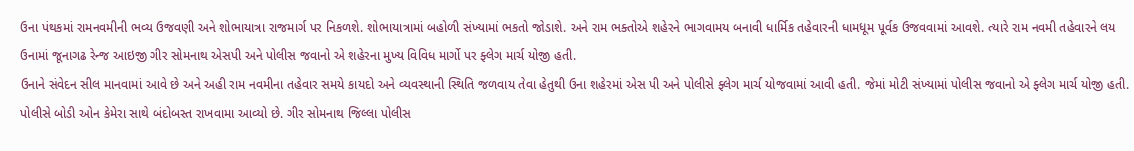ઉના પંથકમાં રામનવમીની ભવ્ય ઉજવણી અને શોભાયાત્રા રાજમાર્ગ પર નિકળશે. શોભાયાત્રામાં બહોળી સંખ્યામાં ભકતો જોડાશે. અને રામ ભક્તોએ શહેરને ભાગવામય બનાવી ધાર્મિક તહેવારની ધામધૂમ પૂર્વક ઉજવવામાં આવશે. ત્યારે રામ નવમી તહેવારને લય ઉનામાં જૂનાગઢ રેન્જ આઇજી ગીર સોમનાથ એસપી અને પોલીસ જવાનો એ શહેરના મુખ્ય વિવિધ માર્ગો પર ફ્લેગ માર્ચ યોજી હતી.
ઉનાને સંવેદન સીલ માનવામાં આવે છે અને અહી રામ નવમીના તહેવાર સમયે કાયદો અને વ્યવસ્થાની સ્થિતિ જળવાય તેવા હેતુથી ઉના શહેરમાં એસ પી અને પોલીસે ફ્લેગ માર્ચ યોજવામાં આવી હતી. જેમાં મોટી સંખ્યામાં પોલીસ જવાનો એ ફ્લેગ માર્ચ યોજી હતી. પોલીસે બોડી ઓન કેમેરા સાથે બંદોબસ્ત રાખવામા આવ્યો છે. ગીર સોમનાથ જિલ્લા પોલીસ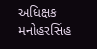અધિક્ષક મનોહરસિંહ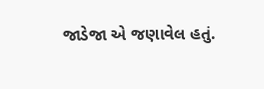જાડેજા એ જણાવેલ હતું.